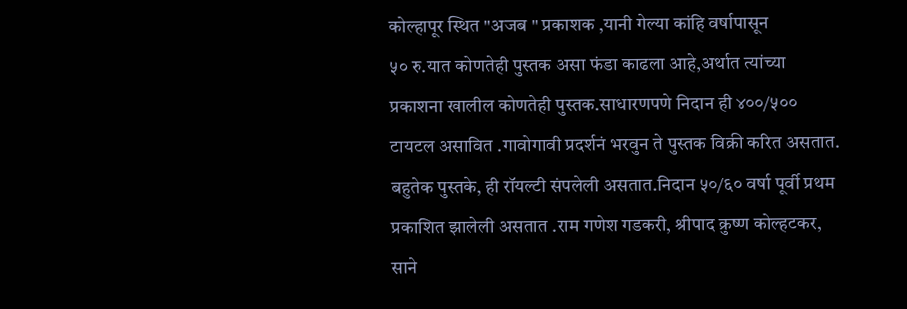कोल्हापूर स्थित "अजब " प्रकाशक ,यानी गेल्या कांहि वर्षापासून
५० रु.यात कोणतेही पुस्तक असा फंडा काढला आहे,अर्थात त्यांच्या
प्रकाशना खालील कोणतेही पुस्तक.साधारणपणे निदान ही ४००/५००
टायटल असावित .गावोगावी प्रदर्शनं भरवुन ते पुस्तक विक्री करित असतात.
बहुतेक पुस्तके, ही रॉयल्टी संपलेली असतात.निदान ५०/६० वर्षा पूर्वी प्रथम
प्रकाशित झालेली असतात .राम गणेश गडकरी, श्रीपाद क्रुष्ण कोल्हटकर,
साने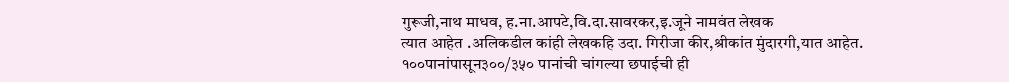गुरूजी,नाथ माधव, ह.ना.आपटे,वि.दा.सावरकर,इ.जूने नामवंत लेखक
त्यात आहेत .अलिकडील कांही लेखकहि उदा. गिरीजा कीर,श्रीकांत मुंदारगी,यात आहेत.
१००पानांपासून३००/३५० पानांची चांगल्या छपाईची ही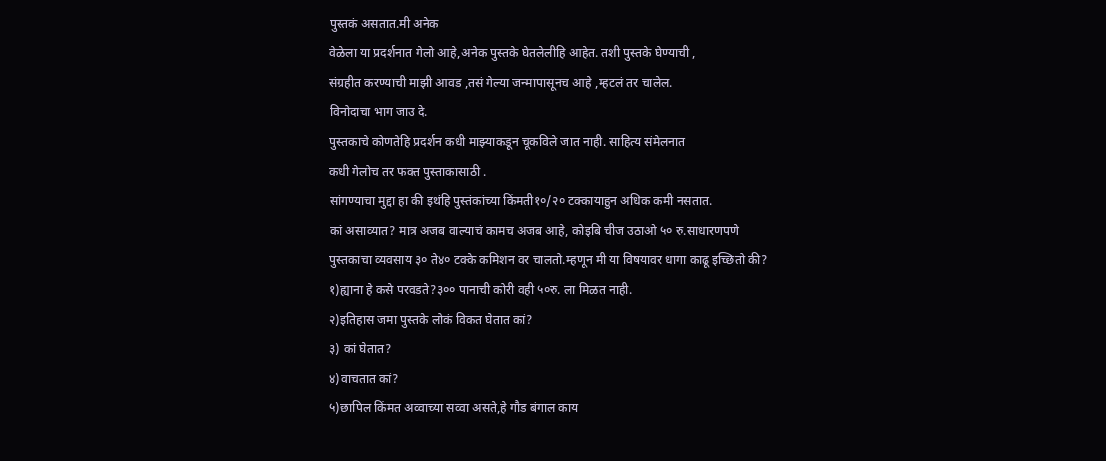पुस्तकं असतात.मी अनेक
वेळेला या प्रदर्शनात गेलो आहे,अनेक पुस्तके घेतलेलीहि आहेत. तशी पुस्तके घेण्याची ,
संग्रहीत करण्याची माझी आवड ,तसं गेल्या जन्मापासूनच आहे ,म्हटलं तर चालेल.
विनोदाचा भाग जाउ दे.
पुस्तकाचे कोणतेहि प्रदर्शन कधी माझ्याकडून चूकविले जात नाही. साहित्य संमेलनात
कधी गेलोच तर फक्त पुस्ताकासाठी .
सांगण्याचा मुद्दा हा की इथंहि पुस्तंकांच्या किंमती१०/२० टक्कायाहुन अधिक कमी नसतात.
कां असाव्यात? मात्र अजब वाल्याचं कामच अजब आहे, कोइबि चीज उठाओ ५० रु.साधारणपणे
पुस्तकाचा व्यवसाय ३० ते४० टक्के कमिशन वर चालतो.म्हणून मी या विषयावर धागा काढू इच्छितो की?
१)ह्याना हे कसे परवडते?३०० पानाची कोरी वही ५०रु. ला मिळत नाही.
२)इतिहास जमा पुस्तके लोकं विकत घेतात कां?
३) कां घेतात?
४)वाचतात कां?
५)छापिल किंमत अव्वाच्या सव्वा असते,हे गौड बंगाल काय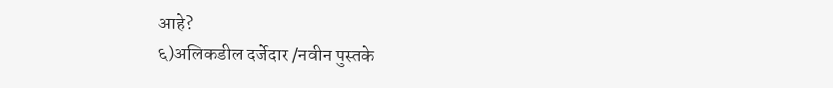आहे?
६)अलिकडील दर्जेदार /नवीन पुस्तके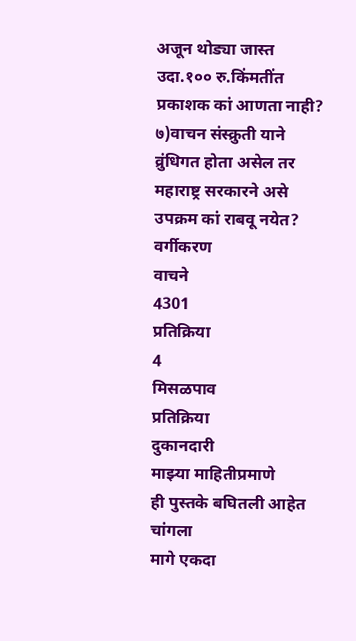अजून थोड्या जास्त उदा.१०० रु.किंमतींत प्रकाशक कां आणता नाही?
७)वाचन संस्क्रुती याने व्रुंधिगत होता असेल तर महाराष्ट्र सरकारने असे उपक्रम कां राबवू नयेत?
वर्गीकरण
वाचने
4301
प्रतिक्रिया
4
मिसळपाव
प्रतिक्रिया
दुकानदारी
माझ्या माहितीप्रमाणे
ही पुस्तके बघितली आहेत चांगला
मागे एकदा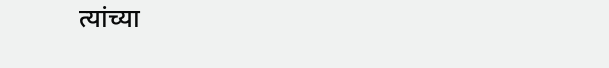त्यांच्या